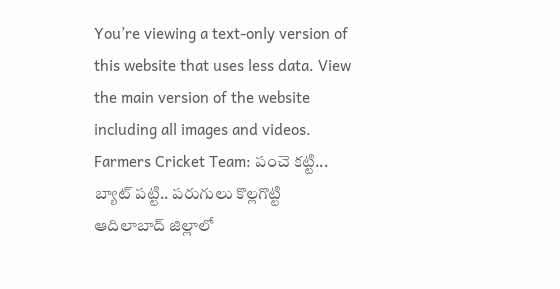You’re viewing a text-only version of this website that uses less data. View the main version of the website including all images and videos.
Farmers Cricket Team: పంచె కట్టి... బ్యాట్ పట్టి.. పరుగులు కొల్లగొట్టి
ఆదిలాబాద్ జిల్లాలో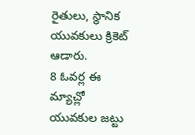రైతులు, స్థానిక యువకులు క్రికెట్ ఆడారు.
8 ఓవర్ల ఈ మ్యాచ్లో యువకుల జట్టు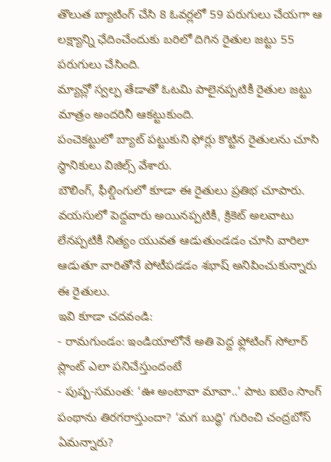తొలుత బ్యాటింగ్ చేసి 8 ఓవర్లలో 59 పరుగులు చేయగా ఆ లక్ష్యాన్ని ఛేదించేందుకు బరిలో దిగిన రైతుల జట్టు 55 పరుగులు చేసింది.
మ్యాచ్లో స్వల్ప తేడాతో ఓటమి పాలైనప్పటికీ రైతుల జట్టు మాత్రం అందరినీ ఆకట్టుకుంది.
పంచెకట్టులో బ్యాట్ పట్టుకుని ఫోర్లు కొట్టిన రైతులను చూసి స్థానికులు విజిల్స్ వేశారు.
బౌలింగ్, ఫీల్డింగులో కూడా ఈ రైతులు ప్రతిభ చూపారు.
వయసులో పెద్దవారు అయినప్పటికీ, క్రికెట్ అలవాటు లేనప్పటికీ నిత్యం యువత ఆడుతుండడం చూసి వారిలా ఆడుతూ వారితోనే పోటీపడడం శభాష్ అనిపించుకున్నారు ఈ రైతులు.
ఇవి కూడా చదవండి:
- రామగుండం: ఇండియాలోనే అతి పెద్ద ఫ్లోటింగ్ సోలార్ ప్లాంట్ ఎలా పనిచేస్తుందంటే
- పుష్ప-సమంత: ‘ఊ అంటావా మావా..’ పాట ఐటెం సాంగ్ పంథాను తిరగరాస్తుందా? ‘మగ బుద్ధి’ గురించి చంద్రబోస్ ఏమన్నారు?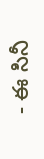- ఈ సినీ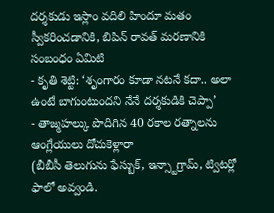దర్శకుడు ఇస్లాం వదిలి హిందూ మతం స్వీకరించడానికి, బిపిన్ రావత్ మరణానికి సంబంధం ఏమిటి
- కృతి శెట్టి: ‘శృంగారం కూడా నటనే కదా.. అలా ఉంటే బాగుంటుందని నేనే దర్శకుడికి చెప్పా’
- తాజ్మహల్కు పొదిగిన 40 రకాల రత్నాలను ఆంగ్లేయులు దోచుకెళ్లారా
(బీబీసీ తెలుగును ఫేస్బుక్, ఇన్స్టాగ్రామ్, ట్విటర్లో ఫాలో అవ్వండి.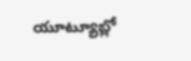యూట్యూబ్లో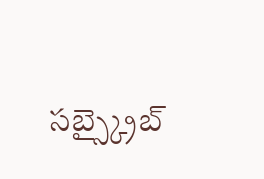సబ్స్క్రైబ్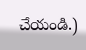చేయండి.)